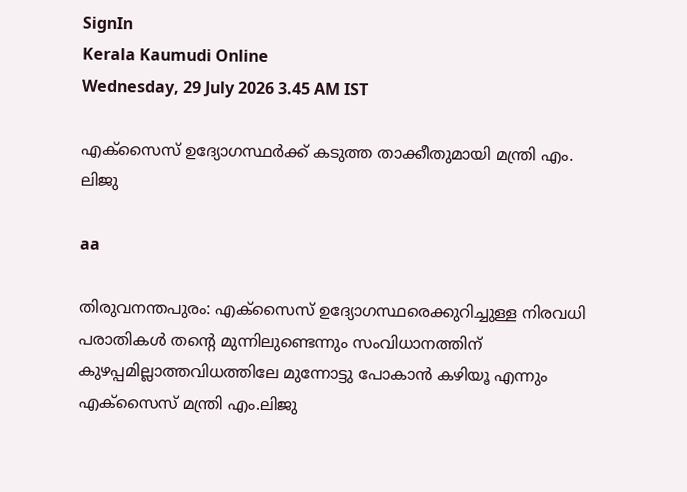SignIn
Kerala Kaumudi Online
Wednesday, 29 July 2026 3.45 AM IST

എക്സൈസ് ഉദ്യോഗസ്ഥർക്ക് കടുത്ത താക്കീതുമായി മന്ത്രി എം. ലിജു

aa

തിരുവനന്തപുരം: എക്സൈസ് ഉദ്യോഗസ്ഥരെക്കുറിച്ചുള്ള നിരവധി പരാതികൾ തന്റെ മുന്നിലുണ്ടെന്നും സംവിധാനത്തിന് കുഴപ്പമില്ലാത്തവിധത്തിലേ മുന്നോട്ടു പോകാൻ കഴിയൂ എന്നും എക്സൈസ് മന്ത്രി എം.ലിജു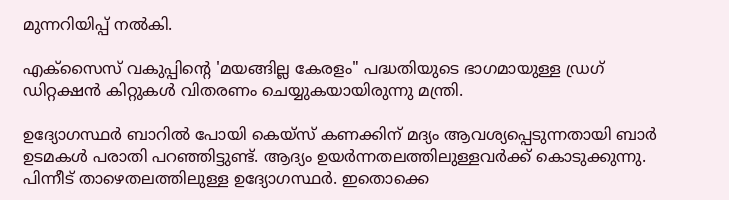മുന്നറിയിപ്പ് നൽകി.

എക്‌സൈസ് വകുപ്പിന്റെ 'മയങ്ങില്ല കേരളം" പദ്ധതിയുടെ ഭാഗമായുള്ള ഡ്രഗ് ഡിറ്റക്ഷൻ കിറ്റുകൾ വിതരണം ചെയ്യുകയായിരുന്നു മന്ത്രി.

ഉദ്യോഗസ്ഥർ ബാറിൽ പോയി കെയ്സ് കണക്കിന് മദ്യം ആവശ്യപ്പെടുന്നതായി ബാർ ഉടമകൾ പരാതി പറഞ്ഞിട്ടുണ്ട്. ആദ്യം ഉയർന്നതലത്തിലുള്ളവർക്ക് കൊടുക്കുന്നു. പിന്നീട് താഴെതലത്തിലുള്ള ഉദ്യോഗസ്ഥർ. ഇതൊക്കെ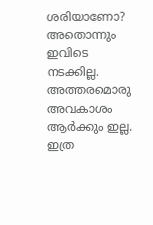ശരിയാണോ? അതൊന്നും ഇവിടെ നടക്കില്ല. അത്തരമൊരു അവകാശം ആർക്കും ഇല്ല. ഇത്ര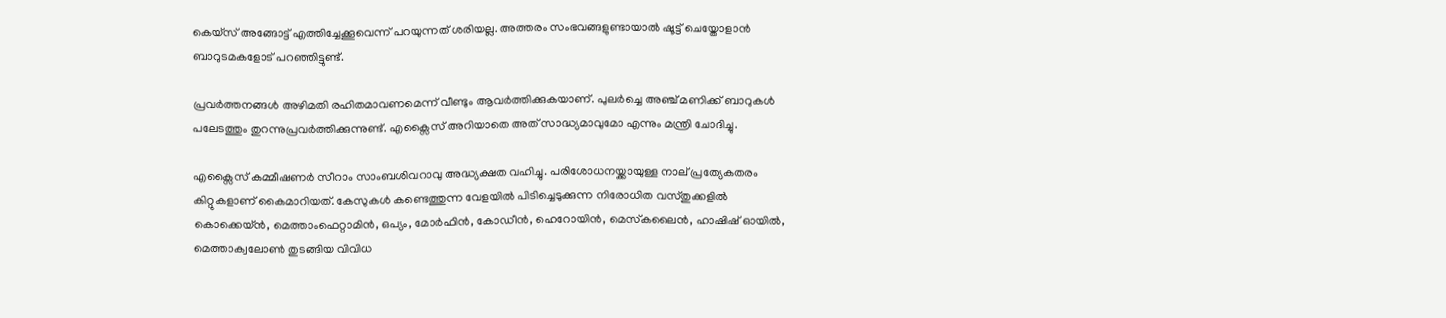കെയ്സ് അങ്ങോട്ട് എത്തിച്ചേക്കൂവെന്ന് പറയുന്നത് ശരിയല്ല. അത്തരം സംഭവങ്ങളുണ്ടായാൽ ഷൂട്ട് ചെയ്തോളാൻ ബാറുടമകളോട് പറഞ്ഞിട്ടുണ്ട്.

പ്രവർത്തനങ്ങൾ അഴിമതി രഹിതമാവണമെന്ന് വീണ്ടും ആവർത്തിക്കുകയാണ്. പുലർച്ചെ അഞ്ച് മണിക്ക് ബാറുകൾ പലേടത്തും തുറന്നുപ്രവർത്തിക്കുന്നുണ്ട്. എക്സൈസ് അറിയാതെ അത് സാദ്ധ്യമാവുമോ എന്നും മന്ത്രി ചോദിച്ചു.

എക്സൈസ് കമ്മീഷണർ സീറാം സാംബശിവറാവു അദ്ധ്യക്ഷത വഹിച്ചു. പരിശോധനയ്ക്കായുള്ള നാല് പ്രത്യേകതരം കിറ്റുകളാണ് കൈമാറിയത്. കേസുകൾ കണ്ടെത്തുന്ന വേളയിൽ പിടിച്ചെടുക്കുന്ന നിരോധിത വസ്തുക്കളിൽ കൊക്കെയ്ൻ, മെത്താംഫെറ്റാമിൻ, ഒപ്യം, മോർഫിൻ, കോഡീൻ, ഹെറോയിൻ, മെസ്‌കലൈൻ, ഹാഷിഷ് ഓയിൽ, മെത്താക്വലോൺ തുടങ്ങിയ വിവിധ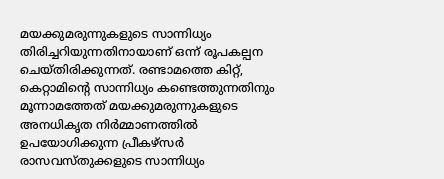മയക്കുമരുന്നുകളുടെ സാന്നിധ്യം തിരിച്ചറിയുന്നതിനായാണ് ഒന്ന് രൂപകല്പന ചെയ്തിരിക്കുന്നത്. രണ്ടാമത്തെ കിറ്റ്, കെറ്റാമിന്റെ സാന്നിധ്യം കണ്ടെത്തുന്നതിനും മൂന്നാമത്തേത് മയക്കുമരുന്നുകളുടെ അനധികൃത നിർമ്മാണത്തിൽ ഉപയോഗിക്കുന്ന പ്രീകഴ്സർ രാസവസ്തുക്കളുടെ സാന്നിധ്യം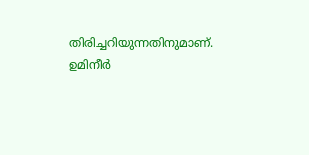തിരിച്ചറിയുന്നതിനുമാണ്. ഉമിനീർ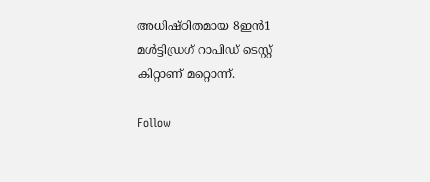അധിഷ്ഠിതമായ 8ഇൻ1 മൾട്ടിഡ്രഗ് റാപിഡ് ടെസ്റ്റ് കിറ്റാണ് മറ്റൊന്ന്.

Follow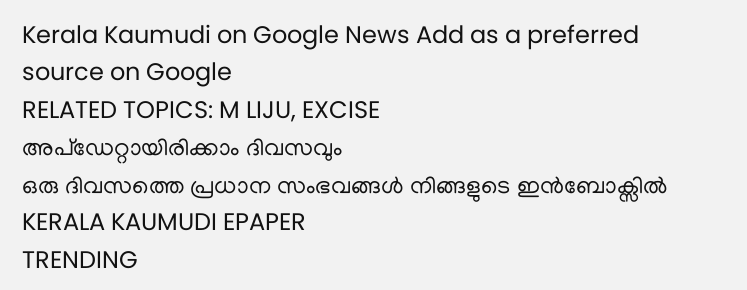Kerala Kaumudi on Google News Add as a preferred source on Google
RELATED TOPICS: M LIJU, EXCISE
അപ്ഡേറ്റായിരിക്കാം ദിവസവും
ഒരു ദിവസത്തെ പ്രധാന സംഭവങ്ങൾ നിങ്ങളുടെ ഇൻബോക്സിൽ
KERALA KAUMUDI EPAPER
TRENDING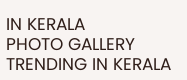IN KERALA
PHOTO GALLERY
TRENDING IN KERALA